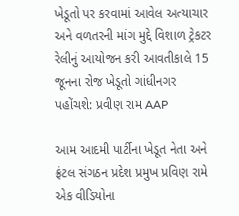ખેડૂતો પર કરવામાં આવેલ અત્યાચાર અને વળતરની માંગ મુદ્દે વિશાળ ટ્રેકટર રેલીનું આયોજન કરી આવતીકાલે 15 જૂનના રોજ ખેડૂતો ગાંધીનગર પહોંચશે: પ્રવીણ રામ AAP

આમ આદમી પાર્ટીના ખેડૂત નેતા અને ફ્રંટલ સંગઠન પ્રદેશ પ્રમુખ પ્રવિણ રામે એક વીડિયોના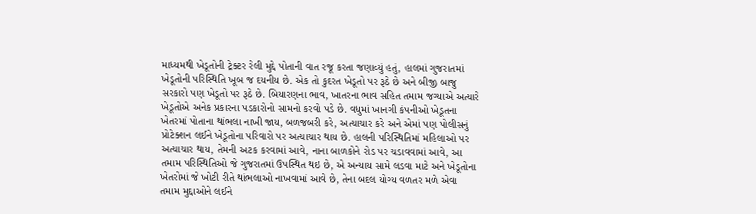માધ્યમથી ખેડૂતોની ટ્રેક્ટર રેલી મુદ્દે પોતાની વાત રજૂ કરતા જણાવ્યું હતું, હાલમાં ગુજરાતમાં ખેડૂતોની પરિસ્થિતિ ખૂબ જ દયનીય છે. એક તો કુદરત ખેડૂતો પર રૂઠે છે અને બીજી બાજુ સરકારો પણ ખેડૂતો પર રૂઠે છે. બિયારણના ભાવ, ખાતરના ભાવ સહિત તમામ જગ્યાએ અત્યારે ખેડૂતોએ અનેક પ્રકારના પડકારોનો સામનો કરવો પડે છે. વધુમાં ખાનગી કંપનીઓ ખેડૂતના ખેતરમાં પોતાના થાંભલા નાખી જાય, બળજબરી કરે, અત્યાચાર કરે અને એમાં પણ પોલીસનું પ્રોટેક્શન લઈને ખેડૂતોના પરિવારો પર અત્યાચાર થાય છે. હાલની પરિસ્થિતિમાં મહિલાઓ પર અત્યાચાર થાય, તેમની અટક કરવામાં આવે, નાના બાળકોને રોડ પર ચડાવવામાં આવે, આ તમામ પરિસ્થિતિઓ જે ગુજરાતમાં ઉપસ્થિત થઇ છે, એ અન્યાય સામે લડવા માટે અને ખેડૂતોના ખેતરોમાં જે ખોટી રીતે થાંભલાઓ નાખવામાં આવે છે, તેના બદલ યોગ્ય વળતર મળે એવા તમામ મુદ્દાઓને લઈને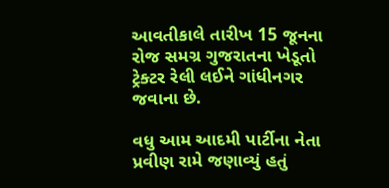આવતીકાલે તારીખ 15 જૂનના રોજ સમગ્ર ગુજરાતના ખેડૂતો ટ્રેક્ટર રેલી લઈને ગાંધીનગર જવાના છે.

વધુ આમ આદમી પાર્ટીના નેતા પ્રવીણ રામે જણાવ્યું હતું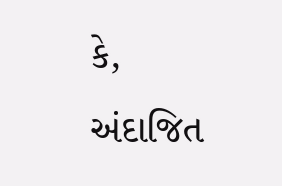કે, અંદાજિત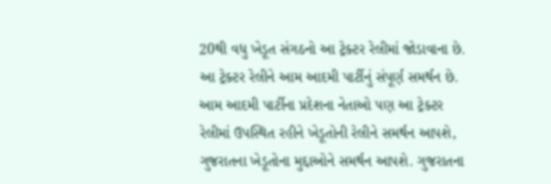20થી વધુ ખેડૂત સંગઠનો આ ટ્રેક્ટર રેલીમાં જોડાવાના છે. આ ટ્રેક્ટર રેલીને આમ આદમી પાર્ટીનું સંપૂર્ણ સમર્થન છે. આમ આદમી પાર્ટીના પ્રદેશના નેતાઓ પણ આ ટ્રેક્ટર રેલીમાં ઉપસ્થિત રહીને ખેડૂતોની રેલીને સમર્થન આપશે, ગુજરાતના ખેડૂતોના મુદ્દાઓને સમર્થન આપશે. ગુજરાતના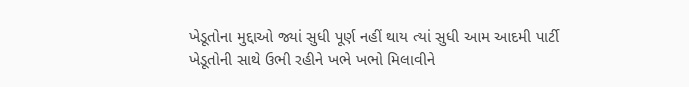ખેડૂતોના મુદ્દાઓ જ્યાં સુધી પૂર્ણ નહીં થાય ત્યાં સુધી આમ આદમી પાર્ટી ખેડૂતોની સાથે ઉભી રહીને ખભે ખભો મિલાવીને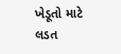ખેડૂતો માટે લડત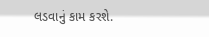લડવાનું કામ કરશે.